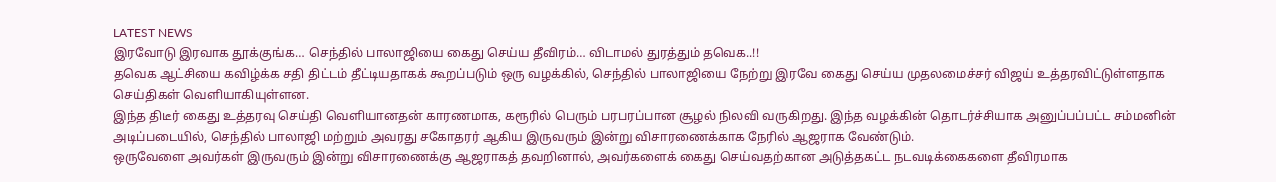LATEST NEWS
இரவோடு இரவாக தூக்குங்க… செந்தில் பாலாஜியை கைது செய்ய தீவிரம்… விடாமல் துரத்தும் தவெக..!!
தவெக ஆட்சியை கவிழ்க்க சதி திட்டம் தீட்டியதாகக் கூறப்படும் ஒரு வழக்கில், செந்தில் பாலாஜியை நேற்று இரவே கைது செய்ய முதலமைச்சர் விஜய் உத்தரவிட்டுள்ளதாக செய்திகள் வெளியாகியுள்ளன.
இந்த திடீர் கைது உத்தரவு செய்தி வெளியானதன் காரணமாக, கரூரில் பெரும் பரபரப்பான சூழல் நிலவி வருகிறது. இந்த வழக்கின் தொடர்ச்சியாக அனுப்பப்பட்ட சம்மனின் அடிப்படையில், செந்தில் பாலாஜி மற்றும் அவரது சகோதரர் ஆகிய இருவரும் இன்று விசாரணைக்காக நேரில் ஆஜராக வேண்டும்.
ஒருவேளை அவர்கள் இருவரும் இன்று விசாரணைக்கு ஆஜராகத் தவறினால், அவர்களைக் கைது செய்வதற்கான அடுத்தகட்ட நடவடிக்கைகளை தீவிரமாக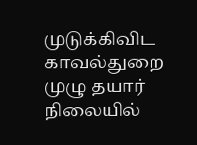முடுக்கிவிட காவல்துறை முழு தயார் நிலையில்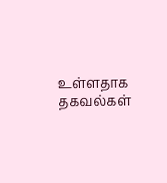உள்ளதாக தகவல்கள்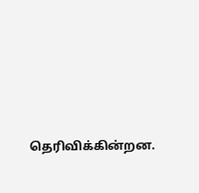தெரிவிக்கின்றன.